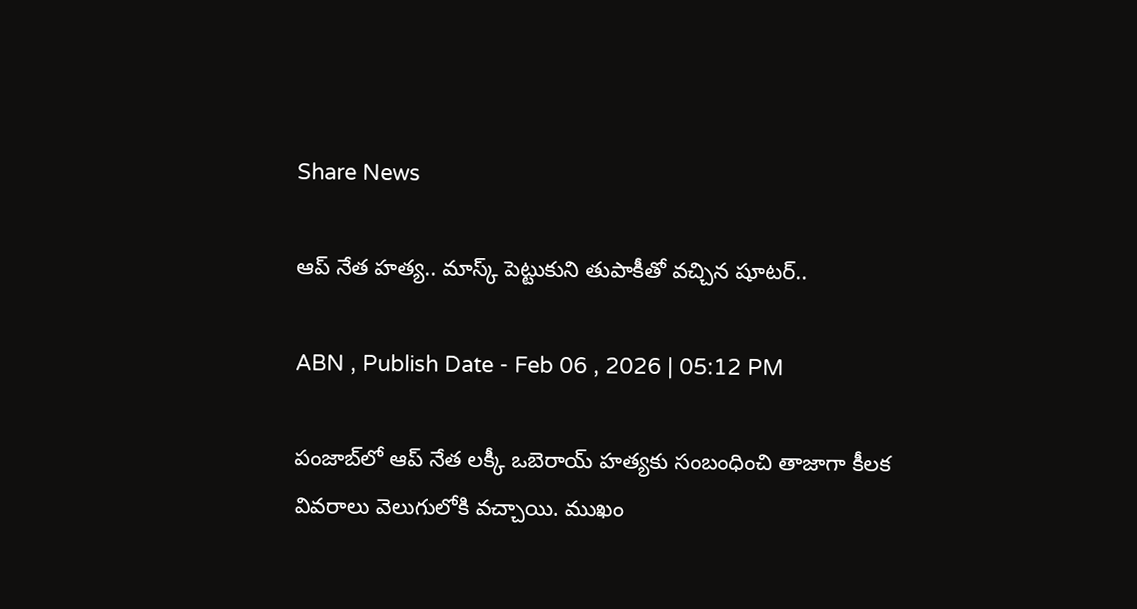Share News

ఆప్ నేత హత్య.. మాస్క్ పెట్టుకుని తుపాకీతో వచ్చిన షూటర్..

ABN , Publish Date - Feb 06 , 2026 | 05:12 PM

పంజాబ్‌లో ఆప్ నేత లక్కీ ఒబెరాయ్ హత్యకు సంబంధించి తాజాగా కీలక వివరాలు వెలుగులోకి వచ్చాయి. ముఖం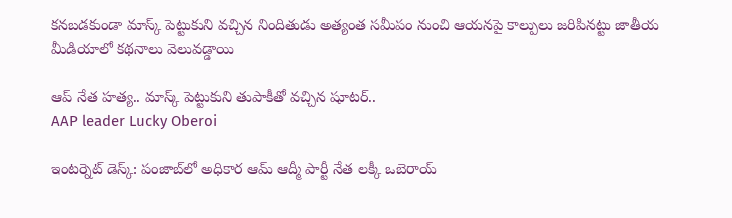కనబడకుండా మాస్క్‌ పెట్టుకుని వచ్చిన నిందితుడు అత్యంత సమీపం నుంచి ఆయనపై కాల్పులు జరిపినట్టు జాతీయ మీడియాలో కథనాలు వెలువడ్డాయి

ఆప్ నేత హత్య.. మాస్క్ పెట్టుకుని తుపాకీతో వచ్చిన షూటర్..
AAP leader Lucky Oberoi

ఇంటర్నెట్ డెస్క్: పంజాబ్‌లో అధికార ఆమ్ ఆద్మీ పార్టీ నేత లక్కీ ఒబెరాయ్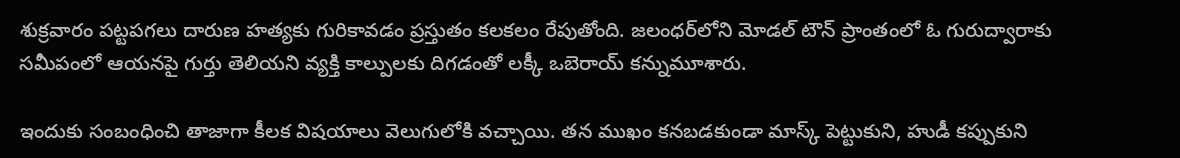శుక్రవారం పట్టపగలు దారుణ హత్యకు గురికావడం ప్రస్తుతం కలకలం రేపుతోంది. జలంధర్‌లోని మోడల్ టౌన్ ప్రాంతంలో ఓ గురుద్వారాకు సమీపంలో ఆయనపై గుర్తు తెలియని వ్యక్తి కాల్పులకు దిగడంతో లక్కీ ఒబెరాయ్ కన్నుమూశారు.

ఇందుకు సంబంధించి తాజాగా కీలక విషయాలు వెలుగులోకి వచ్చాయి. తన ముఖం కనబడకుండా మాస్క్ పెట్టుకుని, హుడీ కప్పుకుని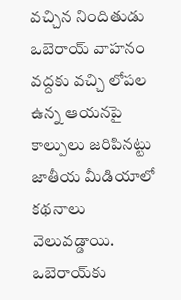వచ్చిన నిందితుడు ఒబెరాయ్ వాహనం వద్దకు వచ్చి లోపల ఉన్న ఆయనపై కాల్పులు జరిపినట్టు జాతీయ మీడియాలో కథనాలు వెలువడ్డాయి. ఒబెరాయ్‌కు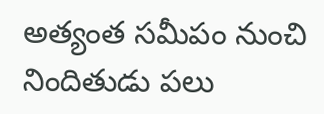అత్యంత సమీపం నుంచి నిందితుడు పలు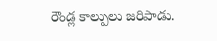రౌండ్ల కాల్పులు జరిపాడు.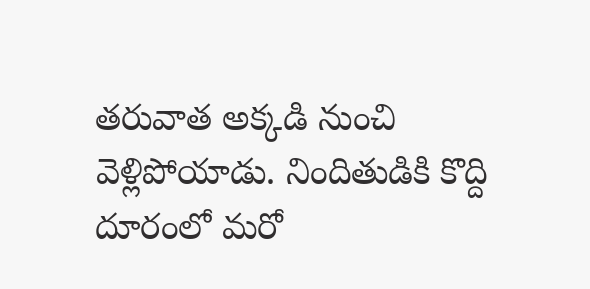తరువాత అక్కడి నుంచి వెళ్లిపోయాడు. నిందితుడికి కొద్ది దూరంలో మరో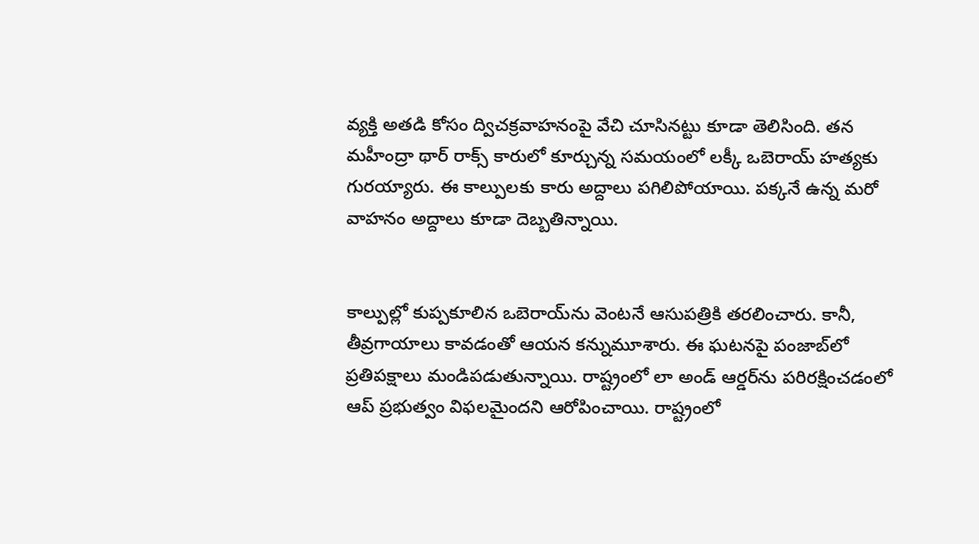వ్యక్తి అతడి కోసం ద్విచక్రవాహనంపై వేచి చూసినట్టు కూడా తెలిసింది. తన మహీంద్రా థార్ రాక్స్ కారులో కూర్చున్న సమయంలో లక్కీ ఒబెరాయ్ హత్యకు గురయ్యారు. ఈ కాల్పులకు కారు అద్దాలు పగిలిపోయాయి. పక్కనే ఉన్న మరో వాహనం అద్దాలు కూడా దెబ్బతిన్నాయి.


కాల్పుల్లో కుప్పకూలిన ఒబెరాయ్‌ను వెంటనే ఆసుపత్రికి తరలించారు. కానీ, తీవ్రగాయాలు కావడంతో ఆయన కన్నుమూశారు. ఈ ఘటనపై పంజాబ్‌లో ప్రతిపక్షాలు మండిపడుతున్నాయి. రాష్ట్రంలో లా అండ్ ఆర్డర్‌ను పరిరక్షించడంలో ఆప్ ప్రభుత్వం విఫలమైందని ఆరోపించాయి. రాష్ట్రంలో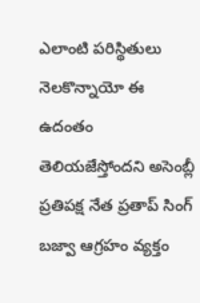ఎలాంటి పరిస్థితులు నెలకొన్నాయో ఈ ఉదంతం తెలియజేస్తోందని అసెంబ్లీ ప్రతిపక్ష నేత ప్రతాప్ సింగ్ బజ్వా ఆగ్రహం వ్యక్తం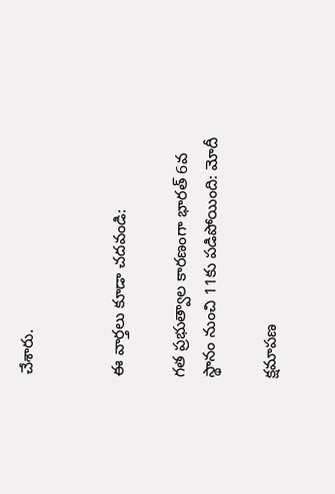చేశారు.


ఈ వార్తలు కూడా చదవండి:

గత ప్రభుత్వాల కారణంగా భారత్ 6వ స్థానం నుంచి 11కు పడిపోయింది: మోదీ

క్షమాపణ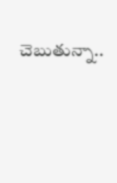చెబుతున్నా..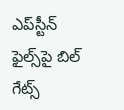ఎప్‌స్టీన్ ఫైల్స్‌పై బిల్ గేట్స్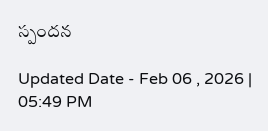స్పందన

Updated Date - Feb 06 , 2026 | 05:49 PM